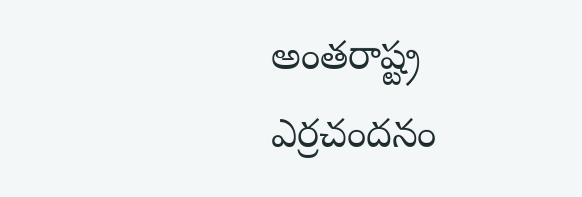అంతరాష్ట్ర ఎర్రచందనం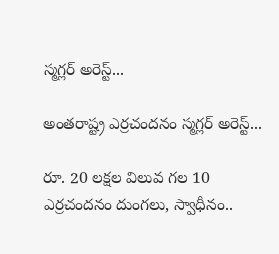స్మగ్లర్ అరెస్ట్...

అంతరాష్ట్ర ఎర్రచందనం స్మగ్లర్ అరెస్ట్...

రూ. 20 లక్షల విలువ గల 10 ఎర్రచందనం దుంగలు, స్వాధీనం..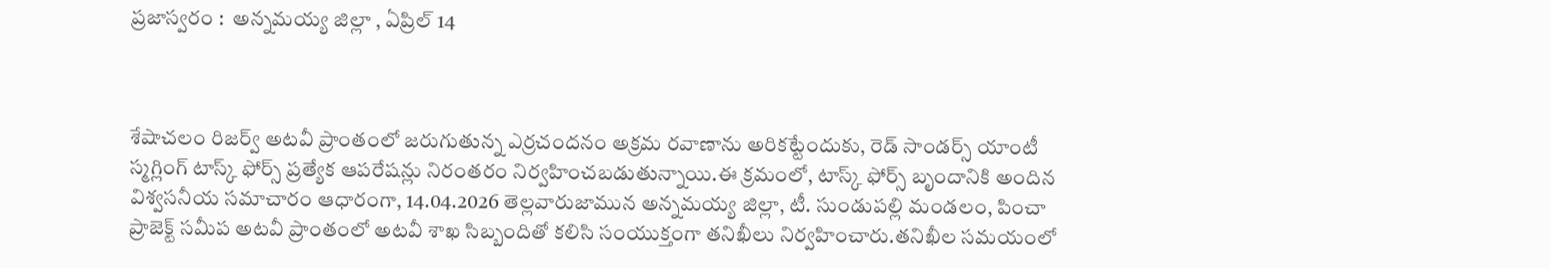ప్రజాస్వరం :  అన్నమయ్య జిల్లా , ఏప్రిల్ 14



శేషాచలం రిజర్వ్ అటవీ ప్రాంతంలో జరుగుతున్న ఎర్రచందనం అక్రమ రవాణాను అరికట్టేందుకు, రెడ్ సాండర్స్ యాంటీ స్మగ్లింగ్ టాస్క్ ఫోర్స్ ప్రత్యేక ఆపరేషన్లు నిరంతరం నిర్వహించబడుతున్నాయి.ఈ క్రమంలో, టాస్క్ ఫోర్స్ బృందానికి అందిన విశ్వసనీయ సమాచారం ఆధారంగా, 14.04.2026 తెల్లవారుజామున అన్నమయ్య జిల్లా, టీ. సుండుపల్లి మండలం, పించా ప్రాజెక్ట్ సమీప అటవీ ప్రాంతంలో అటవీ శాఖ సిబ్బందితో కలిసి సంయుక్తంగా తనిఖీలు నిర్వహించారు.తనిఖీల సమయంలో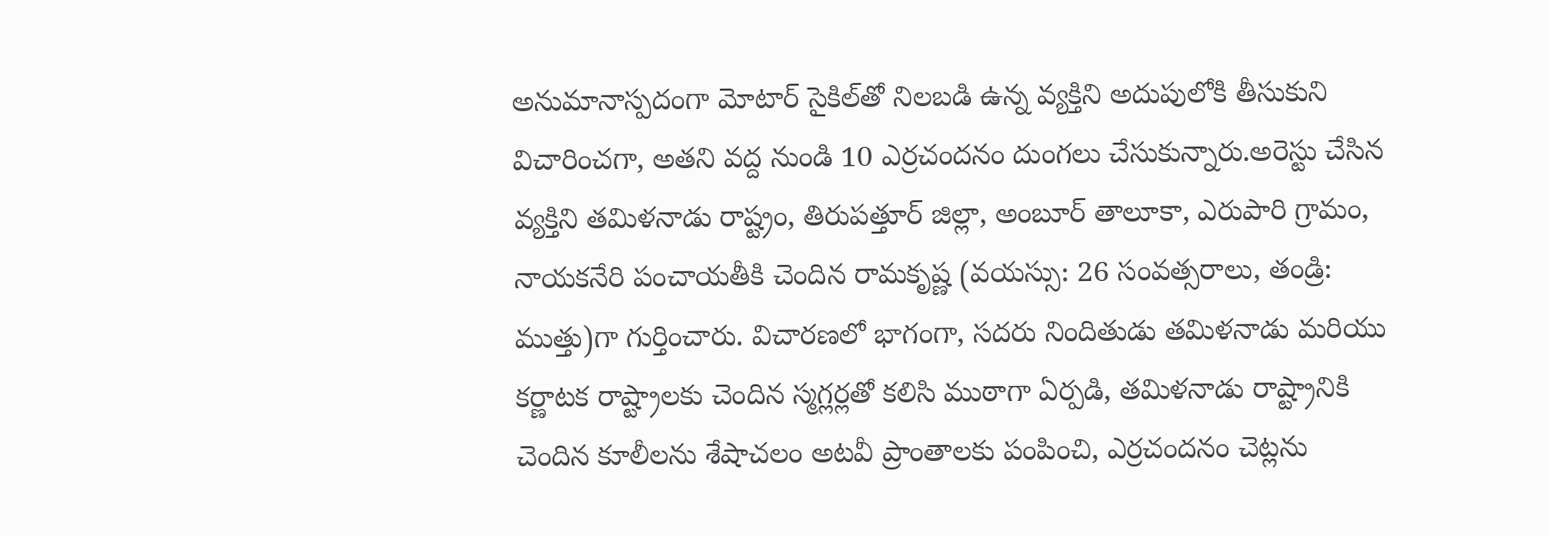అనుమానాస్పదంగా మోటార్ సైకిల్‌తో నిలబడి ఉన్న వ్యక్తిని అదుపులోకి తీసుకుని విచారించగా, అతని వద్ద నుండి 10 ఎర్రచందనం దుంగలు చేసుకున్నారు.అరెస్టు చేసిన వ్యక్తిని తమిళనాడు రాష్ట్రం, తిరుపత్తూర్ జిల్లా, అంబూర్ తాలూకా, ఎరుపారి గ్రామం, నాయకనేరి పంచాయతీకి చెందిన రామకృష్ణ (వయస్సు: 26 సంవత్సరాలు, తండ్రి: ముత్తు)గా గుర్తించారు. విచారణలో భాగంగా, సదరు నిందితుడు తమిళనాడు మరియు కర్ణాటక రాష్ట్రాలకు చెందిన స్మగ్లర్లతో కలిసి ముఠాగా ఏర్పడి, తమిళనాడు రాష్ట్రానికి చెందిన కూలీలను శేషాచలం అటవీ ప్రాంతాలకు పంపించి, ఎర్రచందనం చెట్లను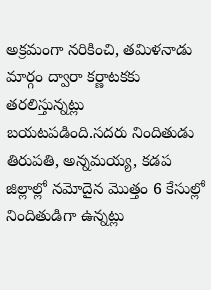అక్రమంగా నరికించి, తమిళనాడు మార్గం ద్వారా కర్ణాటకకు తరలిస్తున్నట్లు బయటపడింది.సదరు నిందితుడు తిరుపతి, అన్నమయ్య, కడప జిల్లాల్లో నమోదైన మొత్తం 6 కేసుల్లో నిందితుడిగా ఉన్నట్లు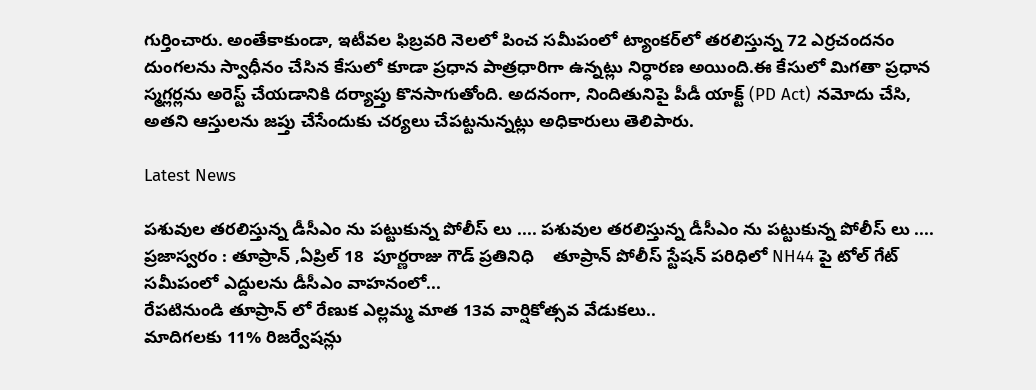గుర్తించారు. అంతేకాకుండా, ఇటీవల ఫిబ్రవరి నెలలో పించ సమీపంలో ట్యాంకర్‌లో తరలిస్తున్న 72 ఎర్రచందనం దుంగలను స్వాధీనం చేసిన కేసులో కూడా ప్రధాన పాత్రధారిగా ఉన్నట్లు నిర్ధారణ అయింది.ఈ కేసులో మిగతా ప్రధాన స్మగ్లర్లను అరెస్ట్ చేయడానికి దర్యాప్తు కొనసాగుతోంది. అదనంగా, నిందితునిపై పీడీ యాక్ట్ (PD Act) నమోదు చేసి, అతని ఆస్తులను జప్తు చేసేందుకు చర్యలు చేపట్టనున్నట్లు అధికారులు తెలిపారు.

Latest News

పశువుల తరలిస్తున్న డీసీఎం ను పట్టుకున్న పోలీస్ లు .... పశువుల తరలిస్తున్న డీసీఎం ను పట్టుకున్న పోలీస్ లు ....
ప్రజాస్వరం : తూప్రాన్ ,ఏప్రిల్ 18  పూర్ణరాజు గౌడ్ ప్రతినిధి    తూప్రాన్ పోలీస్ స్టేషన్ పరిధిలో NH44 పై టోల్ గేట్ సమీపంలో ఎద్దులను డీసీఎం వాహనంలో...
రేపటినుండి తూప్రాన్ లో రేణుక ఎల్లమ్మ మాత 13వ వార్షికోత్సవ వేడుకలు..
మాదిగలకు 11% రిజర్వేషన్లు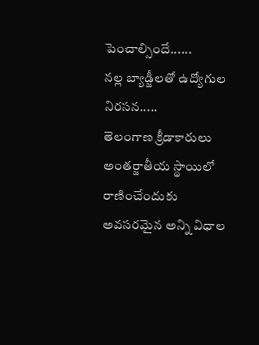పెంచాల్సిందే......
నల్ల బ్యాడ్జీలతో ఉద్యోగుల నిరసన.....
తెలంగాణ క్రీడాకారులు అంతర్జాతీయ స్థాయిలో రాణించేందుకు అవసరమైన అన్ని విధాల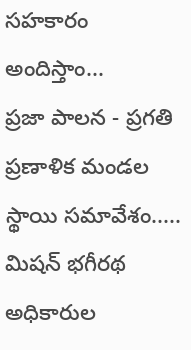సహకారం అందిస్తాం...
ప్రజా పాలన - ప్రగతి ప్రణాళిక మండల స్థాయి సమావేశం.....
మిషన్ భగీరథ అధికారుల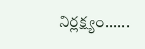నిర్లక్ష్యం......